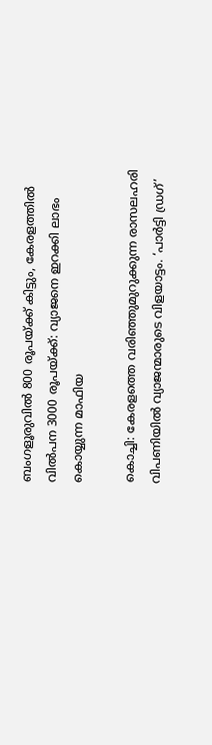ബംഗളൂരുവിൽ 800 രൂപയ്ക്ക് കിട്ടും, കേരളത്തിൽ വിൽപന 3000 രൂപയ്ക്ക്: വ്യാജനെ ഇറക്കി ലാഭം കൊയ്യുന്ന മാഫിയ

കൊച്ചി: കേരളത്തെ വരിഞ്ഞുമുറുക്കുന്ന രാസലഹരി വിപണിയിൽ വ്യാജന്മാരുടെ വിളയാട്ടം. ‘പാർട്ടി ഡ്രഗ്’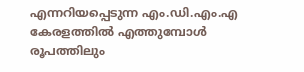എന്നറിയപ്പെടുന്ന എം.ഡി.എം.എ കേരളത്തിൽ എത്തുമ്പോൾ രൂപത്തിലും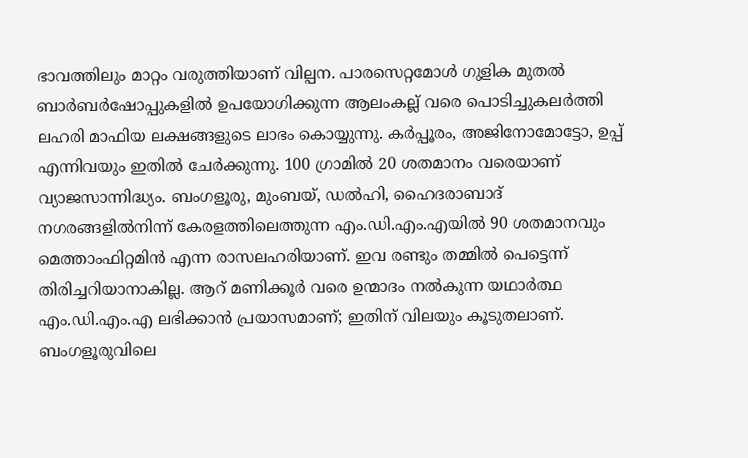ഭാവത്തിലും മാറ്റം വരുത്തിയാണ് വില്പന. പാരസെറ്റമോൾ ഗുളിക മുതൽ ബാർബർഷോപ്പുകളിൽ ഉപയോഗിക്കുന്ന ആലംകല്ല് വരെ പൊടിച്ചുകലർത്തി ലഹരി മാഫിയ ലക്ഷങ്ങളുടെ ലാഭം കൊയ്യുന്നു. കർപ്പൂരം, അജിനോമോട്ടോ, ഉപ്പ് എന്നിവയും ഇതിൽ ചേർക്കുന്നു. 100 ഗ്രാമിൽ 20 ശതമാനം വരെയാണ് വ്യാജസാന്നിദ്ധ്യം. ബംഗളൂരു, മുംബയ്, ഡൽഹി, ഹൈദരാബാദ് നഗരങ്ങളിൽനിന്ന് കേരളത്തിലെത്തുന്ന എം.ഡി.എം.എയിൽ 90 ശതമാനവും മെത്താംഫിറ്റമിൻ എന്ന രാസലഹരിയാണ്. ഇവ രണ്ടും തമ്മിൽ പെട്ടെന്ന് തിരിച്ചറിയാനാകില്ല. ആറ് മണിക്കൂർ വരെ ഉന്മാദം നൽകുന്ന യഥാർത്ഥ എം.ഡി.എം.എ ലഭിക്കാൻ പ്രയാസമാണ്; ഇതിന് വിലയും കൂടുതലാണ്. ബംഗളൂരുവിലെ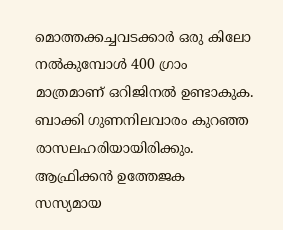മൊത്തക്കച്ചവടക്കാർ ഒരു കിലോ നൽകുമ്പോൾ 400 ഗ്രാം മാത്രമാണ് ഒറിജിനൽ ഉണ്ടാകുക. ബാക്കി ഗുണനിലവാരം കുറഞ്ഞ രാസലഹരിയായിരിക്കും. ആഫ്രിക്കൻ ഉത്തേജക സസ്യമായ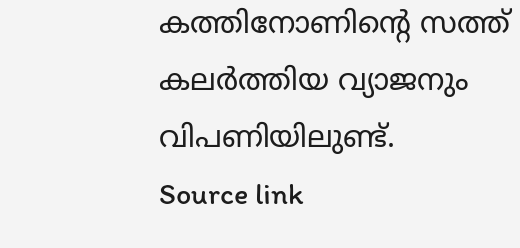കത്തിനോണിന്റെ സത്ത് കലർത്തിയ വ്യാജനും വിപണിയിലുണ്ട്.
Source link